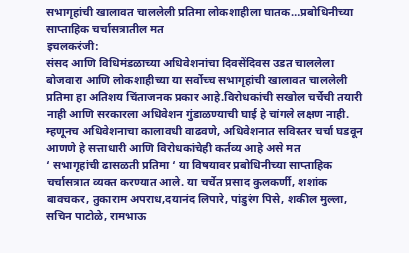सभागृहांची खालावत चाललेली प्रतिमा लोकशाहीला घातक…प्रबोधिनीच्या साप्ताहिक चर्चासत्रातील मत
इचलकरंजी:
संसद आणि विधिमंडळाच्या अधिवेशनांचा दिवसेंदिवस उडत चाललेला बोजवारा आणि लोकशाहीच्या या सर्वोच्च सभागृहांची खालावत चाललेली प्रतिमा हा अतिशय चिंताजनक प्रकार आहे.विरोधकांची सखोल चर्चेची तयारी नाही आणि सरकारला अधिवेशन गुंडाळण्याची घाई हे चांगले लक्षण नाही. म्हणूनच अधिवेशनाचा कालावधी वाढवणे, अधिवेशनात सविस्तर चर्चा घडवून आणणे हे सत्ताधारी आणि विरोधकांचेही कर्तव्य आहे असे मत
‘ सभागृहांची ढासळती प्रतिमा ‘ या विषयावर प्रबोधिनीच्या साप्ताहिक चर्चासत्रात व्यक्त करण्यात आले. या चर्चेत प्रसाद कुलकर्णी, शशांक बावचकर, तुकाराम अपराध,दयानंद लिपारे, पांडुरंग पिसे, शकील मुल्ला, सचिन पाटोळे, रामभाऊ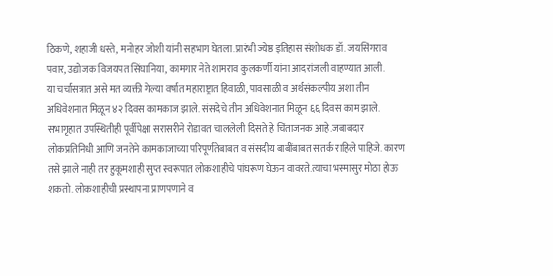ठिकणे, शहाजी धस्ते, मनोहर जोशी यांनी सहभाग घेतला.प्रारंभी ज्येष्ठ इतिहास संशोधक डॉ. जयसिंगराव पवार, उद्योजक विजयपत सिंघानिया, कामगार नेते शामराव कुलकर्णी यांना आदरांजली वाहण्यात आली.
या चर्चासत्रात असे मत व्यक्ती गेल्या वर्षात महाराष्ट्रात हिवाळी, पावसाळी व अर्थसंकल्पीय अशा तीन अधिवेशनात मिळून ४२ दिवस कामकाज झाले. संसदेचे तीन अधिवेशनात मिळून ६६ दिवस काम झाले. सभागृहात उपस्थितीही पूर्वीपेक्षा सरासरीने रोडावत चाललेली दिसते हे चिंताजनक आहे.जबाबदार लोकप्रतिनिधी आणि जनतेने कामकाजाच्या परिपूर्णतेबाबत व संसदीय बाबींबाबत सतर्क राहिले पाहिजे. कारण तसे झाले नाही तर हुकूमशाही सुप्त स्वरूपात लोकशाहीचे पांघरूण घेऊन वावरते.त्याचा भस्मासुर मोठा होऊ शकतो. लोकशाहीची प्रस्थापना प्राणपणाने व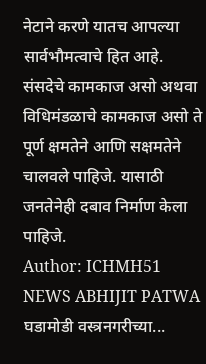नेटाने करणे यातच आपल्या सार्वभौमत्वाचे हित आहे. संसदेचे कामकाज असो अथवा विधिमंडळाचे कामकाज असो ते पूर्ण क्षमतेने आणि सक्षमतेने चालवले पाहिजे. यासाठी जनतेनेही दबाव निर्माण केला पाहिजे.
Author: ICHMH51 NEWS ABHIJIT PATWA
घडामोडी वस्त्रनगरीच्या...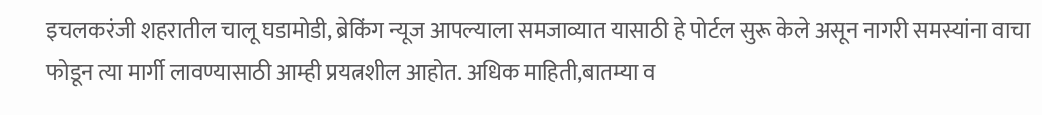इचलकरंजी शहरातील चालू घडामोडी, ब्रेकिंग न्यूज आपल्याला समजाव्यात यासाठी हे पोर्टल सुरू केले असून नागरी समस्यांना वाचा फोडून त्या मार्गी लावण्यासाठी आम्ही प्रयत्नशील आहोत. अधिक माहिती,बातम्या व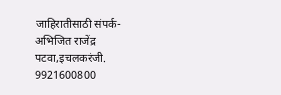जाहिरातीसाठी संपर्क- अभिजित राजेंद्र पटवा,इचलकरंजी. 9921600800